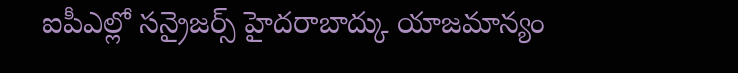ఐపీఎల్లో సన్రైజర్స్ హైదరాబాద్కు యాజమాన్యం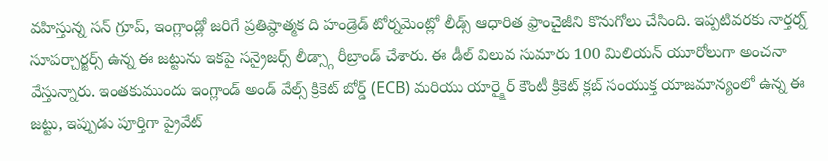వహిస్తున్న సన్ గ్రూప్, ఇంగ్లాండ్లో జరిగే ప్రతిష్ఠాత్మక ది హండ్రెడ్ టోర్నమెంట్లో లీడ్స్ ఆధారిత ఫ్రాంచైజీని కొనుగోలు చేసింది. ఇప్పటివరకు నార్తర్న్ సూపర్చార్జర్స్ ఉన్న ఈ జట్టును ఇకపై సన్రైజర్స్ లీడ్స్గా రీబ్రాండ్ చేశారు. ఈ డీల్ విలువ సుమారు 100 మిలియన్ యూరోలుగా అంచనా వేస్తున్నారు. ఇంతకుముందు ఇంగ్లాండ్ అండ్ వేల్స్ క్రికెట్ బోర్డ్ (ECB) మరియు యార్క్షైర్ కౌంటీ క్రికెట్ క్లబ్ సంయుక్త యాజమాన్యంలో ఉన్న ఈ జట్టు, ఇప్పుడు పూర్తిగా ప్రైవేట్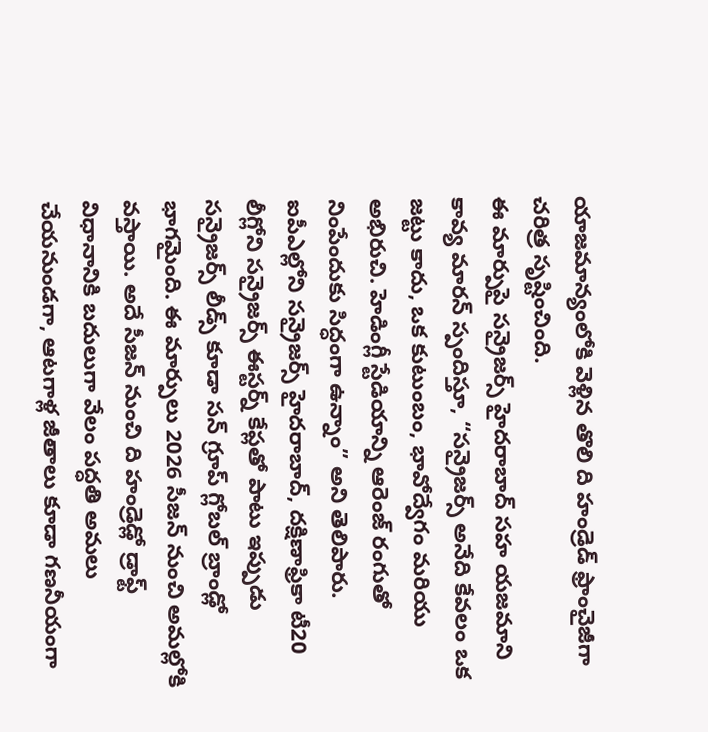యాజమాన్యంలోకి వెళ్లిన తొలి ది హండ్రెడ్ ఫ్రాంచైజీగా చరిత్ర సృష్టించింది.
ఈ మార్పుపై సన్రైజర్స్ హైదరాబాద్ సహ యజమాని కావ్య మారన్ స్పందిస్తూ, “సన్రైజర్స్ అనేది కేవలం ఒక జట్టు కాదు, ఒక కుటుంబం, భావోద్వేగం మరియు అభిరుచి. హెడింగ్లీ స్టేడియాన్ని ఆరెంజ్ రంగుతో నింపేందుకు సిద్ధంగా ఉన్నాం” అని తెలిపారు. ఐపీఎల్లోని సన్రైజర్స్ హైదరాబాద్, దక్షిణాఫ్రికా టీ20 లీగ్లోని సన్రైజర్స్ ఈస్టర్న్ కేప్లతో పాటు ఇప్పుడు సన్రైజర్స్ లీడ్స్ కూడా సన్ గ్రూప్ గ్లోబల్ బ్రాండ్లో భాగమైంది. ఈ మార్పులు 2026 సీజన్ నుంచి అమల్లోకి వస్తాయి. అదే సీజన్ నుంచి ది హండ్రెడ్లో డ్రాఫ్ట్ విధానానికి బదులుగా వేలం పద్ధతి అమలు చేయనుండగా, ఆటగాళ్ల జీతాలు కూడా గణనీయంగా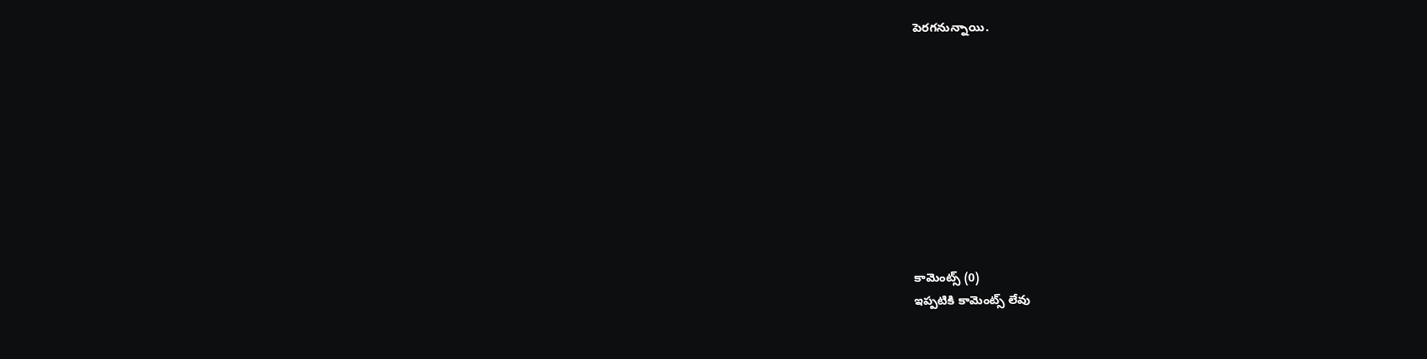పెరగనున్నాయి.










కామెంట్స్ (0)
ఇప్పటికి కామెంట్స్ లేవు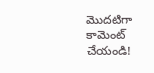మొదటిగా కామెంట్ చేయండి!